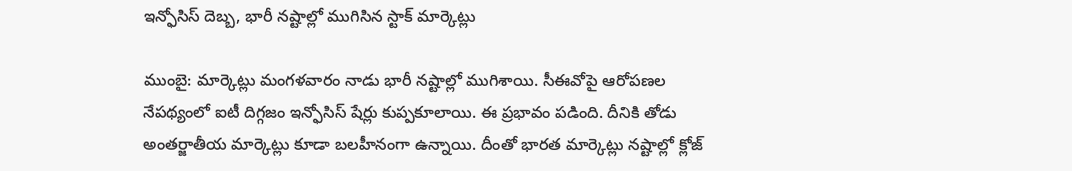ఇన్ఫోసిస్ దెబ్బ, భారీ నష్టాల్లో ముగిసిన స్టాక్ మార్కెట్లు

ముంబై: మార్కెట్లు మంగళవారం నాడు భారీ నష్టాల్లో ముగిశాయి. సీఈవోపై ఆరోపణల నేపథ్యంలో ఐటీ దిగ్గజం ఇన్ఫోసిస్ షేర్లు కుప్పకూలాయి. ఈ ప్రభావం పడింది. దీనికి తోడు అంతర్జాతీయ మార్కెట్లు కూడా బలహీనంగా ఉన్నాయి. దీంతో భారత మార్కెట్లు నష్టాల్లో క్లోజ్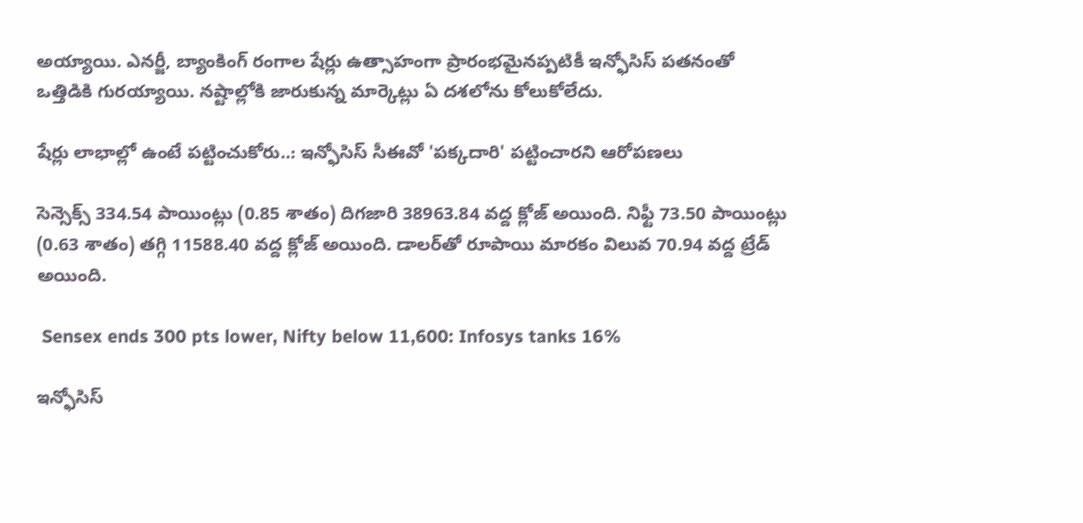అయ్యాయి. ఎనర్జీ, బ్యాంకింగ్ రంగాల షేర్లు ఉత్సాహంగా ప్రారంభమైనప్పటికీ ఇన్ఫోసిస్ పతనంతో ఒత్తిడికి గురయ్యాయి. నష్టాల్లోకి జారుకున్న మార్కెట్లు ఏ దశలోను కోలుకోలేదు.

షేర్లు లాభాల్లో ఉంటే పట్టించుకోరు..: ఇన్ఫోసిస్ సీఈవో 'పక్కదారి' పట్టించారని ఆరోపణలు

సెన్సెక్స్ 334.54 పాయింట్లు (0.85 శాతం) దిగజారి 38963.84 వద్ద క్లోజ్ అయింది. నిఫ్టీ 73.50 పాయింట్లు (0.63 శాతం) తగ్గి 11588.40 వద్ద క్లోజ్ అయింది. డాలర్‌తో రూపాయి మారకం విలువ 70.94 వద్ద ట్రేడ్ అయింది.

 Sensex ends 300 pts lower, Nifty below 11,600: Infosys tanks 16%

ఇన్ఫోసిస్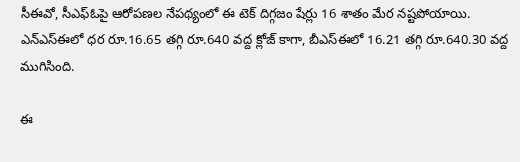సీఈవో, సీఎఫ్ఓపై ఆరోపణల నేపథ్యంలో ఈ టెక్ దిగ్గజం షేర్లు 16 శాతం మేర నష్టపోయాయి. ఎన్ఎస్ఈలో ధర రూ.16.65 తగ్గి రూ.640 వద్ద క్లోజ్ కాగా, బీఎస్ఈలో 16.21 తగ్గి రూ.640.30 వద్ద ముగిసింది.

ఈ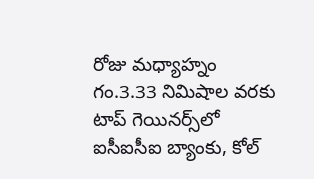రోజు మధ్యాహ్నం గం.3.33 నిమిషాల వరకు టాప్ గెయినర్స్‌లో ఐసీఐసీఐ బ్యాంకు, కోల్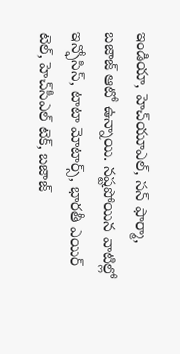ఇండియా, హెచ్‌యూఎల్, సన్ ఫార్మా, బజాజ్ ఆటో ఉన్నాయి. నష్టపోయిన వాటిల్లో ఇన్ఫోసిస్, టాటా మోటార్స్, భారతీ ఎయిర్ టెల్, హెచ్‌సీఎల్ టెక్, బజాజ్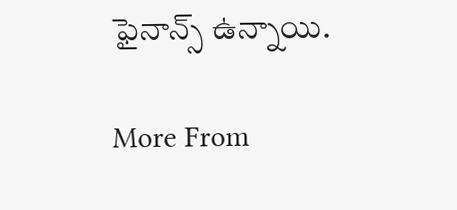ఫైనాన్స్ ఉన్నాయి.

More From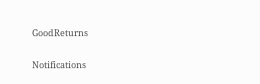GoodReturns

Notifications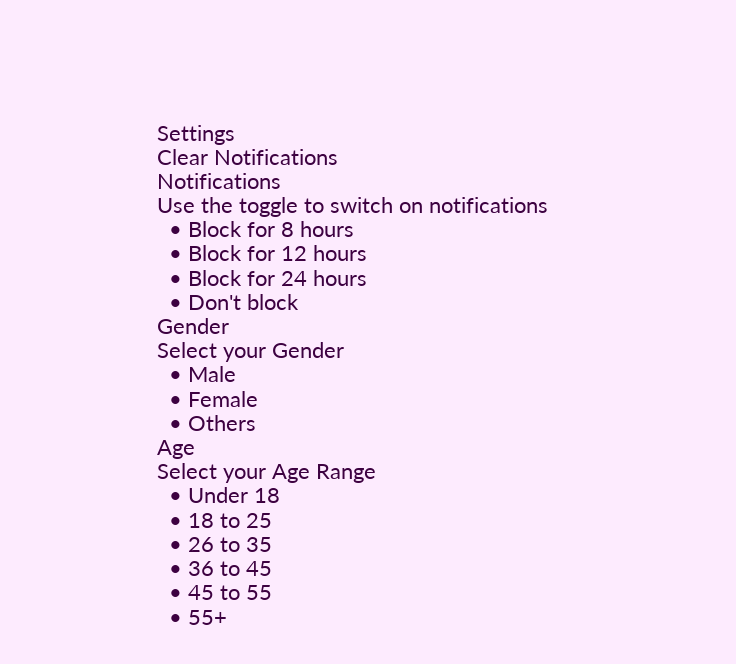Settings
Clear Notifications
Notifications
Use the toggle to switch on notifications
  • Block for 8 hours
  • Block for 12 hours
  • Block for 24 hours
  • Don't block
Gender
Select your Gender
  • Male
  • Female
  • Others
Age
Select your Age Range
  • Under 18
  • 18 to 25
  • 26 to 35
  • 36 to 45
  • 45 to 55
  • 55+